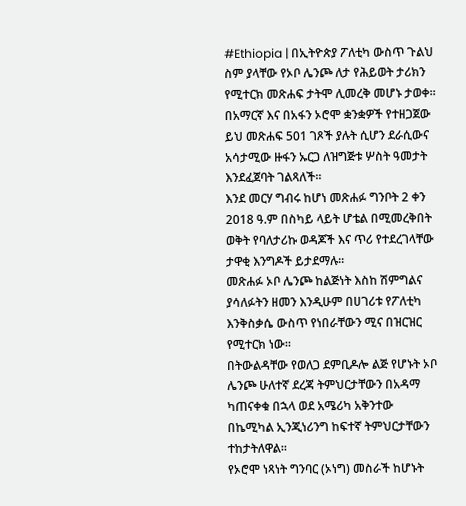#Ethiopia | በኢትዮጵያ ፖለቲካ ውስጥ ጉልህ ስም ያላቸው የኦቦ ሌንጮ ለታ የሕይወት ታሪክን የሚተርክ መጽሐፍ ታትሞ ሊመረቅ መሆኑ ታወቀ።
በአማርኛ እና በአፋን ኦሮሞ ቋንቋዎች የተዘጋጀው ይህ መጽሐፍ 501 ገጾች ያሉት ሲሆን ደራሲውና አሳታሚው ዙፋን ኡርጋ ለዝግጅቱ ሦስት ዓመታት እንደፈጀባት ገልጻለች።
እንደ መርሃ ግብሩ ከሆነ መጽሐፉ ግንቦት 2 ቀን 2018 ዓ.ም በስካይ ላይት ሆቴል በሚመረቅበት ወቅት የባለታሪኩ ወዳጆች እና ጥሪ የተደረገላቸው ታዋቂ እንግዶች ይታደማሉ።
መጽሐፉ ኦቦ ሌንጮ ከልጅነት እስከ ሽምግልና ያሳለፉትን ዘመን እንዲሁም በሀገሪቱ የፖለቲካ እንቅስቃሴ ውስጥ የነበራቸውን ሚና በዝርዝር የሚተርክ ነው።
በትውልዳቸው የወለጋ ደምቢዶሎ ልጅ የሆኑት ኦቦ ሌንጮ ሁለተኛ ደረጃ ትምህርታቸውን በአዳማ ካጠናቀቁ በኋላ ወደ አሜሪካ አቅንተው በኬሚካል ኢንጂነሪንግ ከፍተኛ ትምህርታቸውን ተከታትለዋል።
የኦሮሞ ነጻነት ግንባር (ኦነግ) መስራች ከሆኑት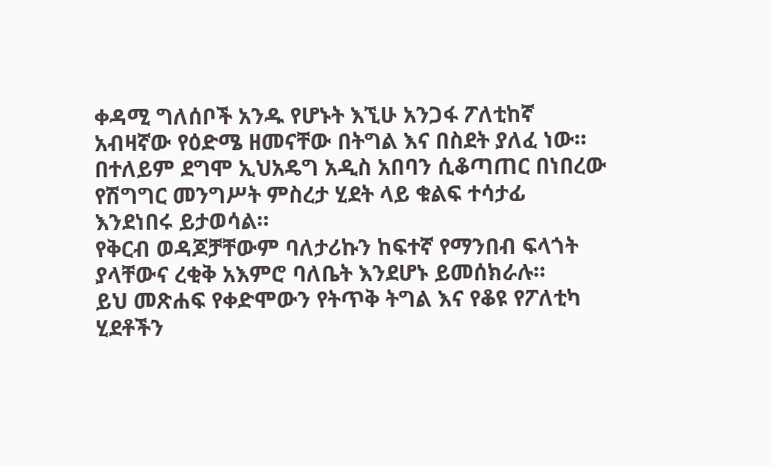ቀዳሚ ግለሰቦች አንዱ የሆኑት እኚሁ አንጋፋ ፖለቲከኛ አብዛኛው የዕድሜ ዘመናቸው በትግል እና በስደት ያለፈ ነው።
በተለይም ደግሞ ኢህአዴግ አዲስ አበባን ሲቆጣጠር በነበረው የሽግግር መንግሥት ምስረታ ሂደት ላይ ቁልፍ ተሳታፊ እንደነበሩ ይታወሳል።
የቅርብ ወዳጆቻቸውም ባለታሪኩን ከፍተኛ የማንበብ ፍላጎት ያላቸውና ረቂቅ አእምሮ ባለቤት እንደሆኑ ይመሰክራሉ።
ይህ መጽሐፍ የቀድሞውን የትጥቅ ትግል እና የቆዩ የፖለቲካ ሂደቶችን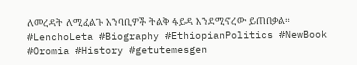ለመረዳት ለሚፈልጉ አንባቢዎች ትልቅ ፋይዳ እንደሚኖረው ይጠበቃል።
#LenchoLeta #Biography #EthiopianPolitics #NewBook #Oromia #History #getutemesgen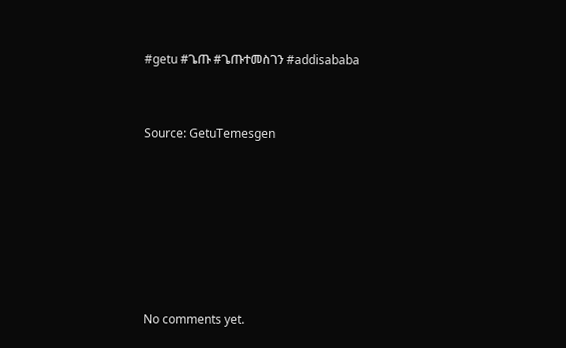#getu #ጌጡ #ጌጡተመስገን #addisababa



Source: GetuTemesgen









No comments yet.